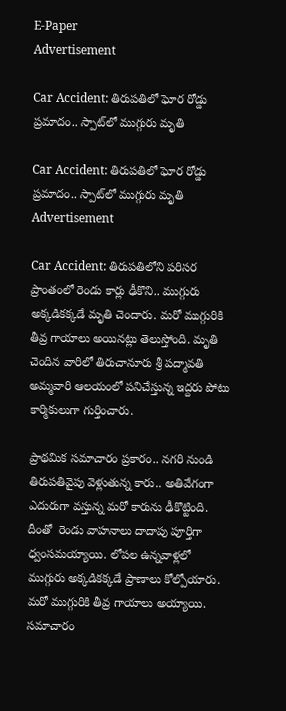E-Paper
Advertisement

Car Accident: తిరుపతిలో ఘోర రోడ్డు ప్రమాదం.. స్పాట్‌లో ముగ్గురు మృతి

Car Accident: తిరుపతిలో ఘోర రోడ్డు ప్రమాదం.. స్పాట్‌లో ముగ్గురు మృతి
Advertisement

Car Accident: తిరుపతిలోని పరిసర ప్రాంతంలో రెండు కార్లు ఢీకొని.. ముగ్గురు అక్కడికక్కడే మృతి చెందారు. మరో ముగ్గురికి తీవ్ర గాయాలు అయినట్లు తెలుస్తోంది. మృతి చెందిన వారిలో తిరుచానూరు శ్రీ పద్మావతి అమ్మవారి ఆలయంలో పనిచేస్తున్న ఇద్దరు పోటు కార్మికులుగా గుర్తించారు.

ప్రాథమిక సమాచారం ప్రకారం.. నగరి నుండి తిరుపతివైపు వెళ్లుతున్న కారు.. అతివేగంగా ఎదురుగా వస్తున్న మరో కారును ఢీకొట్టింది. దీంతో  రెండు వాహనాలు దాదాపు పూర్తిగా ధ్వంసమయ్యాయి. లోపల ఉన్నవాళ్లలో ముగ్గురు అక్కడికక్కడే ప్రాణాలు కోల్పోయారు. మరో ముగ్గురికి తీవ్ర గాయాలు అయ్యాయి. సమాచారం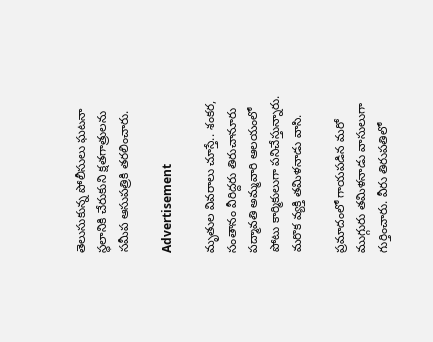తెలుసుకున్న పోలీసులు ఘటనా స్థలానికి చేరుకుని క్షతగాత్రులను సమీప ఆసుపత్రికి తరలించారు.

Advertisement

మృతుల వివరాలు చూస్తే.. శంకర, సంతానం వీరిద్దరు తిరుచానూరు పద్మావతి అమ్మవారి ఆలయంలో పోటు కార్మికులుగా పనిచేస్తున్నారు. మరొక వ్యక్తి తమిళనాడు వాసి.

ప్రమాదంలో గాయపడిన మరో ముగ్గురు తమిళనాడు వాసులుగా గుర్తించారు. వీరు తిరుపతిలో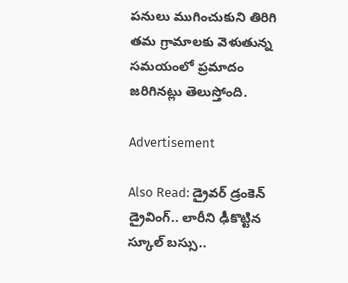పనులు ముగించుకుని తిరిగి తమ గ్రామాలకు వెళుతున్న సమయంలో ప్రమాదం జరిగినట్లు తెలుస్తోంది.

Advertisement

Also Read: డ్రైవర్‌ డ్రంకెన్‌ డ్రైవింగ్‌.. లారీని ఢీకొట్టిన స్కూల్ బస్సు..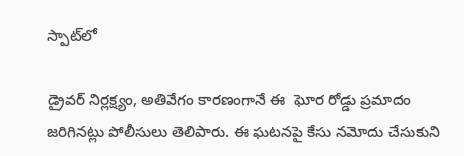స్పాట్‌లో

డ్రైవర్ నిర్లక్ష్యం, అతివేగం కారణంగానే ఈ  ఘోర రోడ్డు ప్రమాదం జరిగినట్లు పోలీసులు తెలిపారు. ఈ ఘటనపై కేసు నమోదు చేసుకుని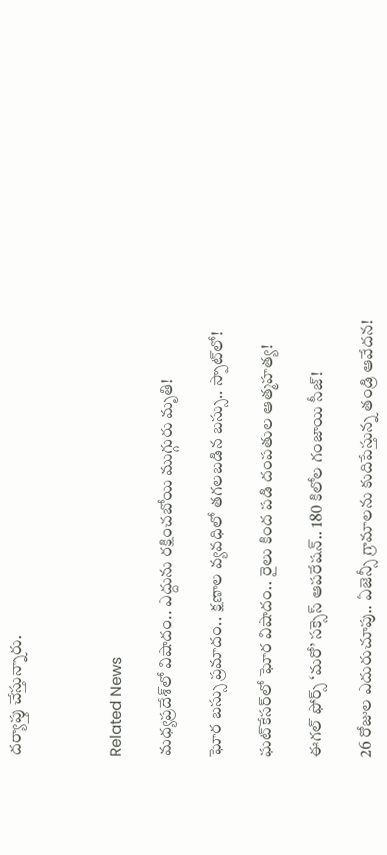దర్యాప్తు చేస్తున్నారు.



Related News

మధ్యప్రదేశ్‌లో విషాదం.. ఎద్దును రక్షించబోయి ముగ్గురు మృతి!

ఘోర బస్సు ప్రమాదం.. క్షణాల వ్యవధిలో తగలబడిన బస్సు.. స్పాట్‌లో!

ఘట్‌కేసర్‌లో ఘోర విషాదం.. రైలు కింద పడి దంపతుల ఆత్మహత్య!

ఈగల్ ఫోర్స్ ‘మరో’ సక్సెస్ ఆపరేషన్.. 180 కిలోల గంజాయి సీజ్!

26 రోజుల ఎదురుచూపు.. ఏజెన్సీ గ్రామాలను కుదిపేస్తున్న తండ్రి ఆవేదన!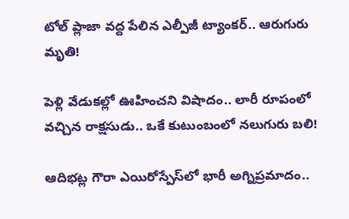టోల్ ప్లాజా వద్ద పేలిన ఎల్పీజీ ట్యాంకర్.. ఆరుగురు మృతి!

పెళ్లి వేడుకల్లో ఊహించని విషాదం.. లారీ రూపంలో వచ్చిన రాక్షసుడు.. ఒకే కుటుంబంలో నలుగురు బలి!

ఆదిభట్ల గౌరా ఎయిరోస్పేస్‌లో భారీ అగ్నిప్రమాదం..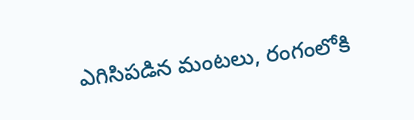ఎగిసిపడిన మంటలు, రంగంలోకి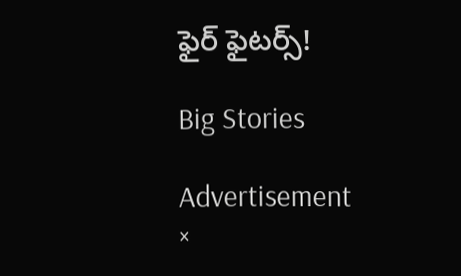ఫైర్ ఫైటర్స్!

Big Stories

Advertisement
×